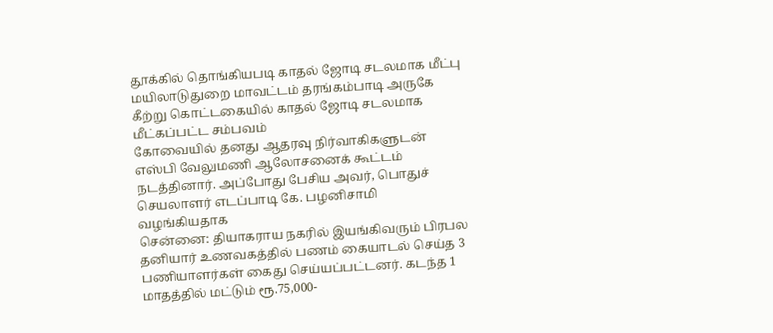தூக்கில் தொங்கியபடி காதல் ஜோடி சடலமாக மீட்பு மயிலாடுதுறை மாவட்டம் தரங்கம்பாடி அருகே கீற்று கொட்டகையில் காதல் ஜோடி சடலமாக மீட்கப்பட்ட சம்பவம்
கோவையில் தனது ஆதரவு நிர்வாகிகளுடன் எஸ்பி வேலுமணி ஆலோசனைக் கூட்டம் நடத்தினார். அப்போது பேசிய அவர், பொதுச் செயலாளர் எடப்பாடி கே. பழனிசாமி வழங்கியதாக
சென்னை: தியாகராய நகரில் இயங்கிவரும் பிரபல தனியார் உணவகத்தில் பணம் கையாடல் செய்த 3 பணியாளர்கள் கைது செய்யப்பட்டனர். கடந்த 1 மாதத்தில் மட்டும் ரூ.75,000-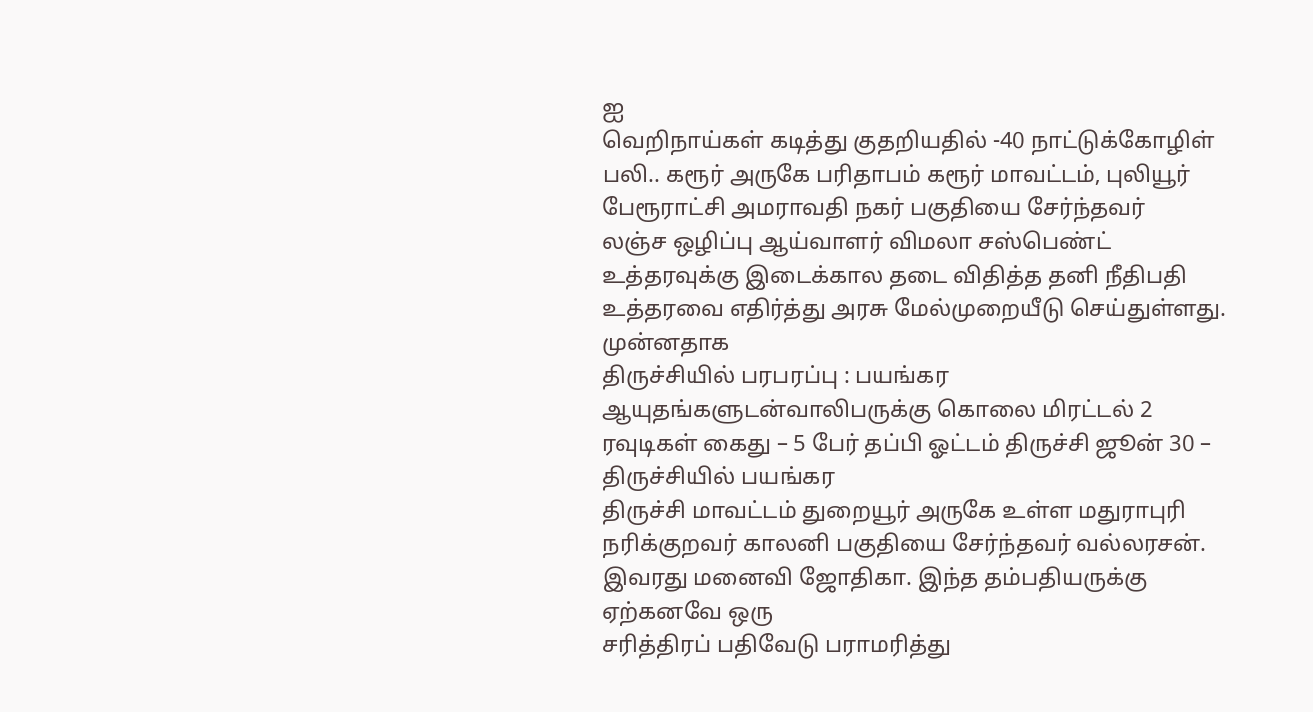ஐ
வெறிநாய்கள் கடித்து குதறியதில் -40 நாட்டுக்கோழிள் பலி.. கரூர் அருகே பரிதாபம் கரூர் மாவட்டம், புலியூர் பேரூராட்சி அமராவதி நகர் பகுதியை சேர்ந்தவர்
லஞ்ச ஒழிப்பு ஆய்வாளர் விமலா சஸ்பெண்ட் உத்தரவுக்கு இடைக்கால தடை விதித்த தனி நீதிபதி உத்தரவை எதிர்த்து அரசு மேல்முறையீடு செய்துள்ளது. முன்னதாக
திருச்சியில் பரபரப்பு : பயங்கர ஆயுதங்களுடன்வாலிபருக்கு கொலை மிரட்டல் 2 ரவுடிகள் கைது – 5 பேர் தப்பி ஓட்டம் திருச்சி ஜூன் 30 – திருச்சியில் பயங்கர
திருச்சி மாவட்டம் துறையூர் அருகே உள்ள மதுராபுரி நரிக்குறவர் காலனி பகுதியை சேர்ந்தவர் வல்லரசன். இவரது மனைவி ஜோதிகா. இந்த தம்பதியருக்கு ஏற்கனவே ஒரு
சரித்திரப் பதிவேடு பராமரித்து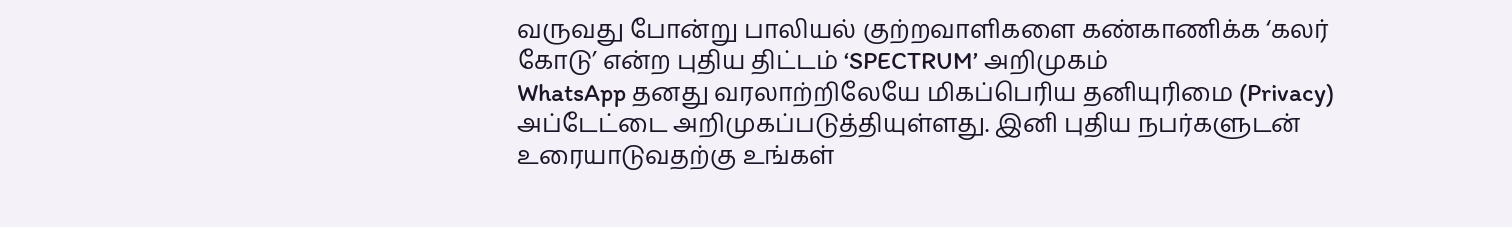வருவது போன்று பாலியல் குற்றவாளிகளை கண்காணிக்க ‘கலர் கோடு’ என்ற புதிய திட்டம் ‘SPECTRUM’ அறிமுகம்
WhatsApp தனது வரலாற்றிலேயே மிகப்பெரிய தனியுரிமை (Privacy) அப்டேட்டை அறிமுகப்படுத்தியுள்ளது. இனி புதிய நபர்களுடன் உரையாடுவதற்கு உங்கள்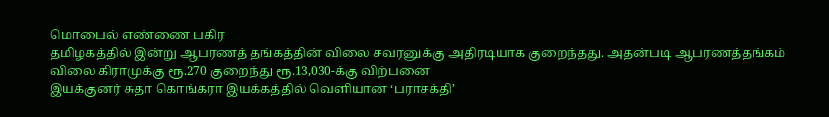மொபைல் எண்ணை பகிர
தமிழகத்தில் இன்று ஆபரணத் தங்கத்தின் விலை சவரனுக்கு அதிரடியாக குறைந்தது. அதன்படி ஆபரணத்தங்கம் விலை கிராமுக்கு ரூ.270 குறைந்து ரூ.13,030-க்கு விற்பனை
இயக்குனர் சுதா கொங்கரா இயக்கத்தில் வெளியான ‘பராசக்தி’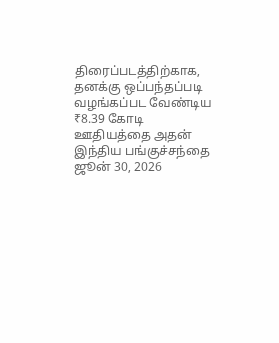திரைப்படத்திற்காக, தனக்கு ஒப்பந்தப்படி வழங்கப்பட வேண்டிய ₹8.39 கோடி ஊதியத்தை அதன்
இந்திய பங்குச்சந்தை ஜூன் 30, 2026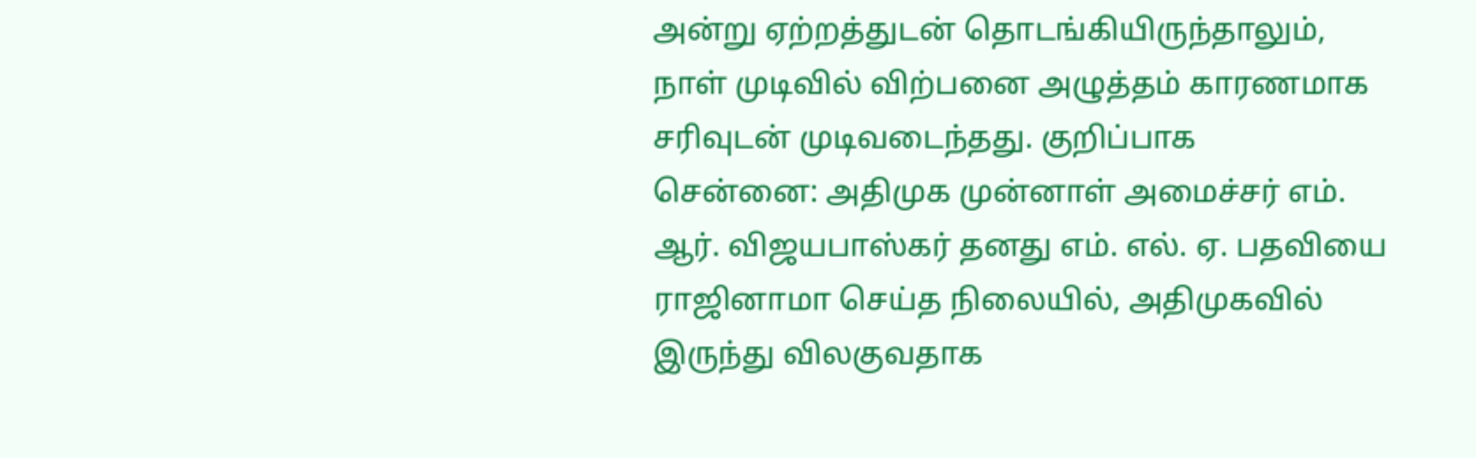அன்று ஏற்றத்துடன் தொடங்கியிருந்தாலும், நாள் முடிவில் விற்பனை அழுத்தம் காரணமாக சரிவுடன் முடிவடைந்தது. குறிப்பாக
சென்னை: அதிமுக முன்னாள் அமைச்சர் எம். ஆர். விஜயபாஸ்கர் தனது எம். எல். ஏ. பதவியை ராஜினாமா செய்த நிலையில், அதிமுகவில் இருந்து விலகுவதாக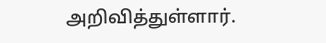அறிவித்துள்ளார்.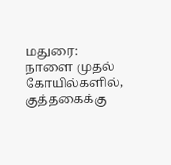மதுரை: நாளை முதல் கோயில்களில், குத்தகைக்கு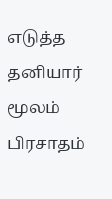எடுத்த தனியார் மூலம் பிரசாதம்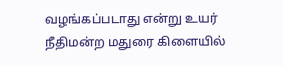வழங்கப்படாது என்று உயர் நீதிமன்ற மதுரை கிளையில்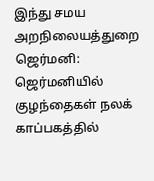இந்து சமய அறநிலையத்துறை
ஜெர்மனி: ஜெர்மனியில் குழந்தைகள் நலக் காப்பகத்தில்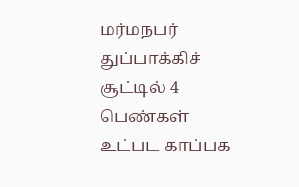மர்மநபர் துப்பாக்கிச் சூட்டில் 4 பெண்கள் உட்பட காப்பக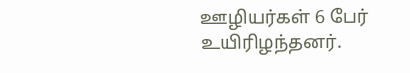ஊழியர்கள் 6 பேர் உயிரிழந்தனர்.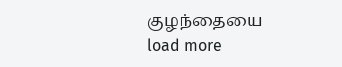குழந்தையை
load more